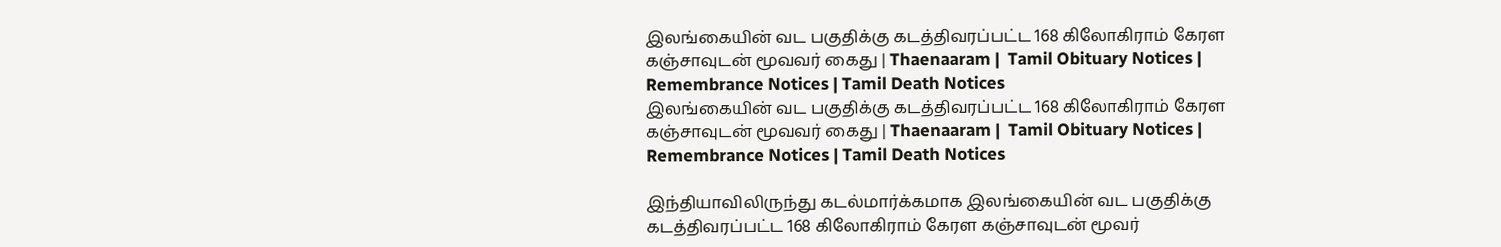இலங்கையின் வட பகுதிக்கு கடத்திவரப்பட்ட 168 கிலோகிராம் கேரள கஞ்சாவுடன் மூவவர் கைது | Thaenaaram |  Tamil Obituary Notices | Remembrance Notices | Tamil Death Notices
இலங்கையின் வட பகுதிக்கு கடத்திவரப்பட்ட 168 கிலோகிராம் கேரள கஞ்சாவுடன் மூவவர் கைது | Thaenaaram |  Tamil Obituary Notices | Remembrance Notices | Tamil Death Notices

இந்தியாவிலிருந்து கடல்மார்க்கமாக இலங்கையின் வட பகுதிக்கு கடத்திவரப்பட்ட 168 கிலோகிராம் கேரள கஞ்சாவுடன் மூவர்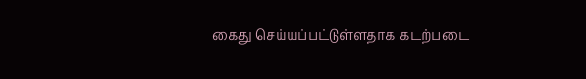கைது செய்யப்பட்டுள்ளதாக கடற்படை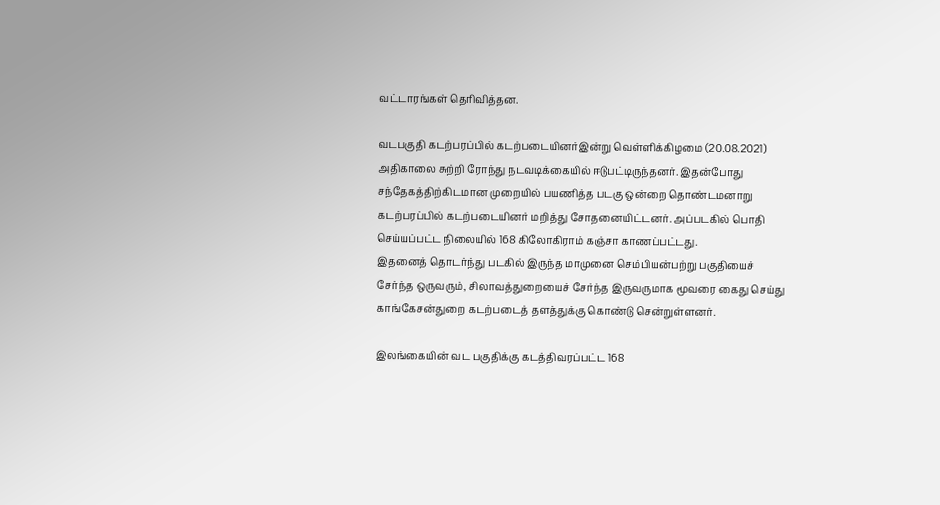வட்டாரங்கள் தெரிவித்தன.

வடபகுதி கடற்பரப்பில் கடற்படையினர்இன்று வெள்ளிக்கிழமை (20.08.2021) அதிகாலை சுற்றி ரோந்து நடவடிக்கையில் ஈடுபட்டிருந்தனர். இதன்போது சந்தேகத்திற்கிடமான முறையில் பயணித்த படகு ஒன்றை தொண்டமனாறு கடற்பரப்பில் கடற்படையினர் மறித்து சோதனையிட்டனர். அப்படகில் பொதி செய்யப்பட்ட நிலையில் 168 கிலோகிராம் கஞ்சா காணப்பட்டது.
இதனைத் தொடர்ந்து படகில் இருந்த மாமுனை செம்பியன்பற்று பகுதியைச் சேர்ந்த ஒருவரும், சிலாவத்துறையைச் சேர்ந்த இருவருமாக மூவரை கைது செய்து காங்கேசன்துறை கடற்படைத் தளத்துக்கு கொண்டு சென்றுள்ளனர்.

இலங்கையின் வட பகுதிக்கு கடத்திவரப்பட்ட 168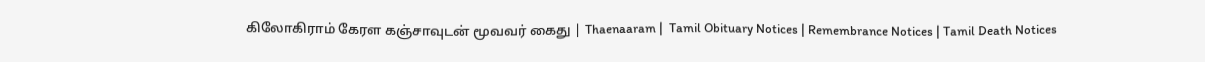கிலோகிராம் கேரள கஞ்சாவுடன் மூவவர் கைது | Thaenaaram |  Tamil Obituary Notices | Remembrance Notices | Tamil Death Notices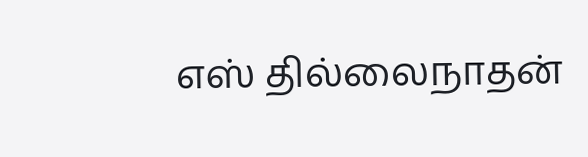எஸ் தில்லைநாதன்